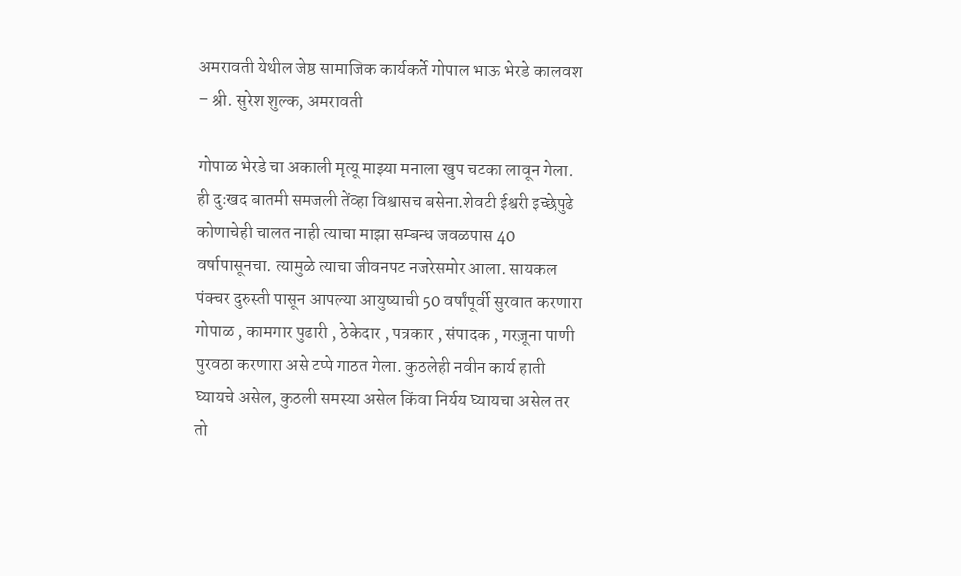अमरावती येथील जेष्ठ सामाजिक कार्यकर्ते गोपाल भाऊ भेरडे कालवश – श्री. सुरेश शुल्क, अमरावती

गोपाळ भेरडे चा अकाली मृत्यू माझ्या मनाला खुप चटका लावून गेला. ही दुःखद बातमी समजली तेंव्हा विश्वासच बसेना.शेवटी ईश्वरी इच्छेपुढे कोणाचेही चालत नाही त्याचा माझा सम्बन्ध जवळपास 40 वर्षापासूनचा. त्यामुळे त्याचा जीवनपट नजरेसमोर आला. सायकल पंक्चर दुरुस्ती पासून आपल्या आयुष्याची 50 वर्षांपूर्वी सुरवात करणारा गोपाळ , कामगार पुढारी , ठेकेदार , पत्रकार , संपादक , गरज़ूना पाणी पुरवठा करणारा असे टप्पे गाठत गेला. कुठलेही नवीन कार्य हाती घ्यायचे असेल, कुठली समस्या असेल किंवा निर्यय घ्यायचा असेल तर तो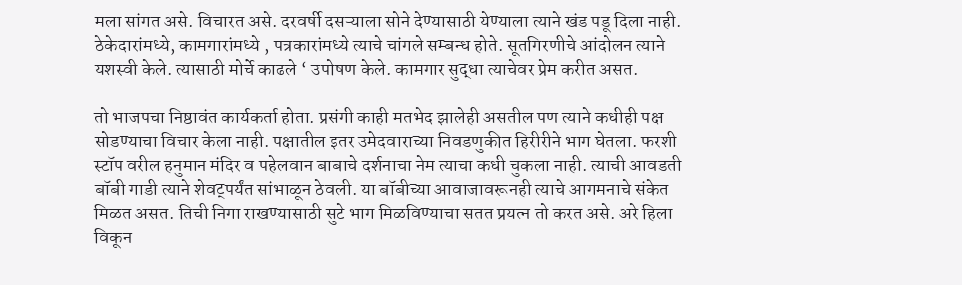मला सांगत असे. विचारत असे. दरवर्षी दसऱ्याला सोने देण्यासाठी येण्याला त्याने खंड पडू दिला नाही. ठेकेदारांमध्ये, कामगारांमध्ये , पत्रकारांमध्ये त्याचे चांगले सम्बन्ध होते. सूतगिरणीचे आंदोलन त्याने यशस्वी केले. त्यासाठी मोर्चे काढले ‘ उपोषण केले. कामगार सुद्धा त्याचेवर प्रेम करीत असत.

तो भाजपचा निष्ठावंत कार्यकर्ता होता. प्रसंगी काही मतभेद झालेही असतील पण त्याने कधीही पक्ष सोडण्याचा विचार केला नाही. पक्षातील इतर उमेदवाराच्या निवडणुकीत हिरीरीने भाग घेतला. फरशी स्टॉप वरील हनुमान मंदिर व पहेलवान बाबाचे दर्शनाचा नेम त्याचा कधी चुकला नाही. त्याची आवडती बॉबी गाडी त्याने शेवट्पर्यंत सांभाळून ठेवली. या बॉबीच्या आवाजावरूनही त्याचे आगमनाचे संकेत मिळत असत. तिची निगा राखण्यासाठी सुटे भाग मिळविण्याचा सतत प्रयत्न तो करत असे. अरे हिला विकून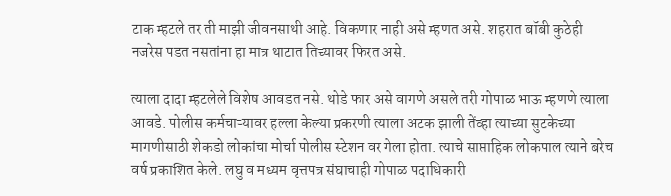टाक म्हटले तर ती माझी जीवनसाथी आहे. विकणार नाही असे म्हणत असे. शहरात बॉबी कुठेही नजरेस पडत नसतांना हा मात्र थाटात तिच्यावर फिरत असे.

त्याला दादा म्हटलेले विशेष आवडत नसे. थोडे फार असे वागणे असले तरी गोपाळ भाऊ म्हणणे त्याला आवडे. पोलीस कर्मचाऱ्यावर हल्ला केल्या प्रकरणी त्याला अटक झाली तेंव्हा त्याच्या सुटकेच्या मागणीसाठी शेकडो लोकांचा मोर्चा पोलीस स्टेशन वर गेला होता. त्याचे साप्ताहिक लोकपाल त्याने बरेच वर्ष प्रकाशित केले. लघु व मध्यम वृत्तपत्र संघाचाही गोपाळ पदाधिकारी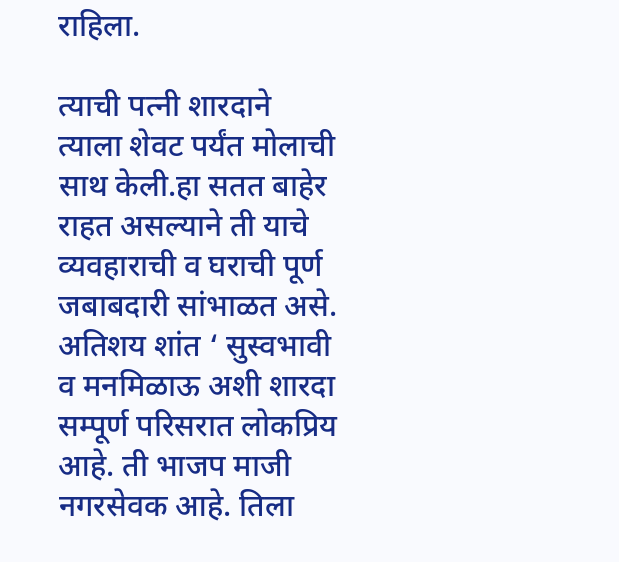राहिला.

त्याची पत्नी शारदाने त्याला शेवट पर्यंत मोलाची साथ केली.हा सतत बाहेर राहत असल्याने ती याचे व्यवहाराची व घराची पूर्ण जबाबदारी सांभाळत असे. अतिशय शांत ‘ सुस्वभावी व मनमिळाऊ अशी शारदा सम्पूर्ण परिसरात लोकप्रिय आहे. ती भाजप माजी नगरसेवक आहे. तिला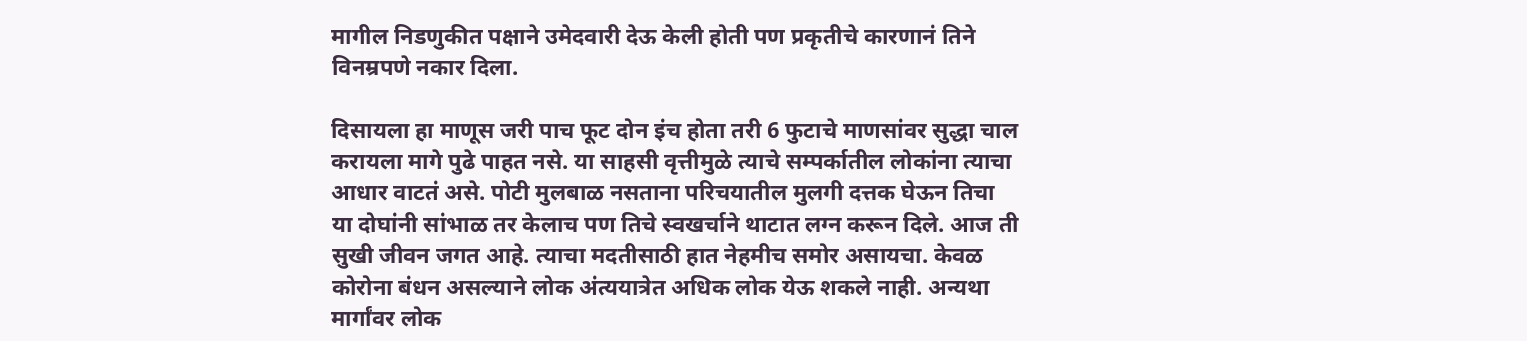मागील निडणुकीत पक्षाने उमेदवारी देऊ केली होती पण प्रकृतीचे कारणानं तिने विनम्रपणे नकार दिला.

दिसायला हा माणूस जरी पाच फूट दोन इंच होता तरी 6 फुटाचे माणसांवर सुद्धा चाल करायला मागे पुढे पाहत नसे. या साहसी वृत्तीमुळे त्याचे सम्पर्कातील लोकांना त्याचा आधार वाटतं असे. पोटी मुलबाळ नसताना परिचयातील मुलगी दत्तक घेऊन तिचा या दोघांनी सांभाळ तर केलाच पण तिचे स्वखर्चाने थाटात लग्न करून दिले. आज ती सुखी जीवन जगत आहे. त्याचा मदतीसाठी हात नेहमीच समोर असायचा. केवळ कोरोना बंधन असल्याने लोक अंत्ययात्रेत अधिक लोक येऊ शकले नाही. अन्यथा मार्गांवर लोक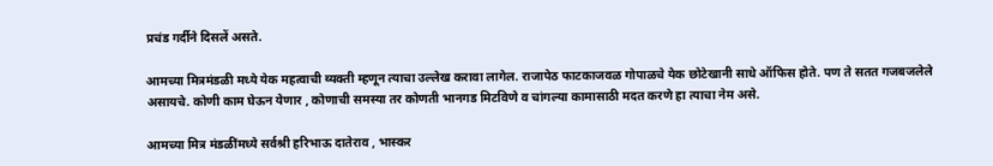प्रचंड गर्दीने दिसलें असते.

आमच्या मित्रमंडळी मध्ये येक महत्वाची व्यक्ती म्हणून त्याचा उल्लेख करावा लागेल. राजापेठ फाटकाजवळ गोपाळचे येक छोटेखानी साधे ऑफिस होते. पण ते सतत गजबजलेले असायचे. कोणी काम घेऊन येणार , कोणाची समस्या तर कोणती भानगड मिटविणे व चांगल्या कामासाठी मदत करणे हा त्याचा नेम असे.

आमच्या मित्र मंडळींमध्ये सर्वश्री हरिभाऊ दातेराव , भास्कर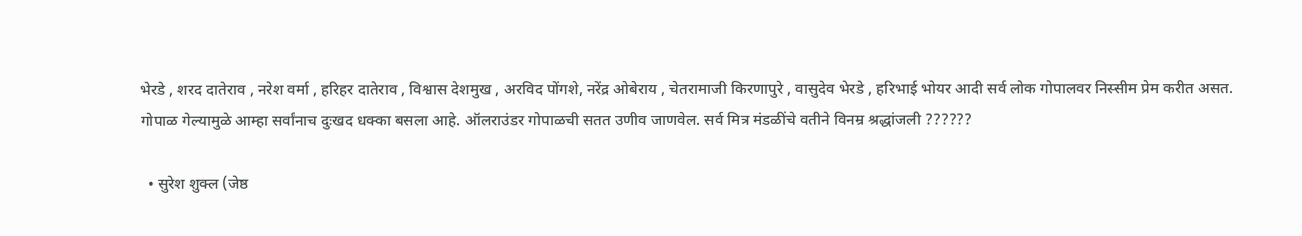भेरडे , शरद दातेराव , नरेश वर्मा , हरिहर दातेराव , विश्वास देशमुख , अरविद पोंगशे, नरेंद्र ओबेराय , चेतरामाजी किरणापुरे , वासुदेव भेरडे , हरिभाई भोयर आदी सर्व लोक गोपालवर निस्सीम प्रेम करीत असत. गोपाळ गेल्यामुळे आम्हा सर्वांनाच दुःखद धक्का बसला आहे. ऑलराउंडर गोपाळची सतत उणीव जाणवेल. सर्व मित्र मंडळींचे वतीने विनम्र श्रद्धांजली ??????

  • सुरेश शुक्ल (जेष्ठ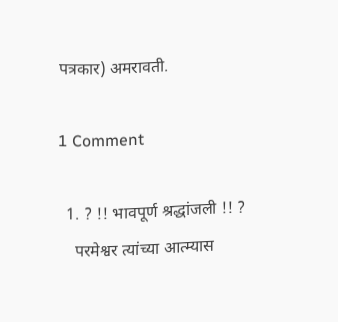पत्रकार) अमरावती.

1 Comment

  1. ? !! भावपूर्ण श्रद्धांजली !! ?
    परमेश्वर त्यांच्या आत्म्यास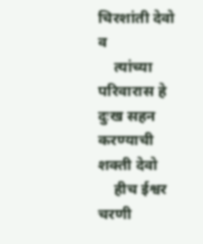चिरशांती देवो व
    त्यांच्या परिवारास हे दुःख सहन करण्याची शक्ती देवो
    हीच ईश्वर चरणी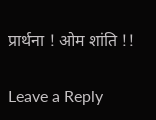प्रार्थना ! ओम शांति !!

Leave a Reply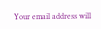Your email address will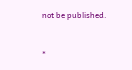not be published.


*